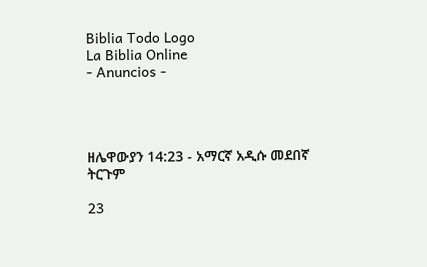Biblia Todo Logo
La Biblia Online
- Anuncios -




ዘሌዋውያን 14:23 - አማርኛ አዲሱ መደበኛ ትርጉም

23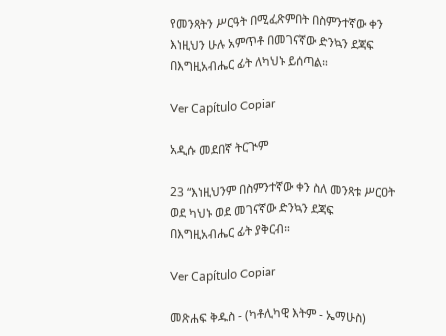የመንጻትን ሥርዓት በሚፈጽምበት በስምንተኛው ቀን እነዚህን ሁሉ አምጥቶ በመገናኛው ድንኳን ደጃፍ በእግዚአብሔር ፊት ለካህኑ ይሰጣል።

Ver Capítulo Copiar

አዲሱ መደበኛ ትርጒም

23 “እነዚህንም በስምንተኛው ቀን ስለ መንጻቱ ሥርዐት ወደ ካህኑ ወደ መገናኛው ድንኳን ደጃፍ በእግዚአብሔር ፊት ያቅርብ።

Ver Capítulo Copiar

መጽሐፍ ቅዱስ - (ካቶሊካዊ እትም - ኤማሁስ)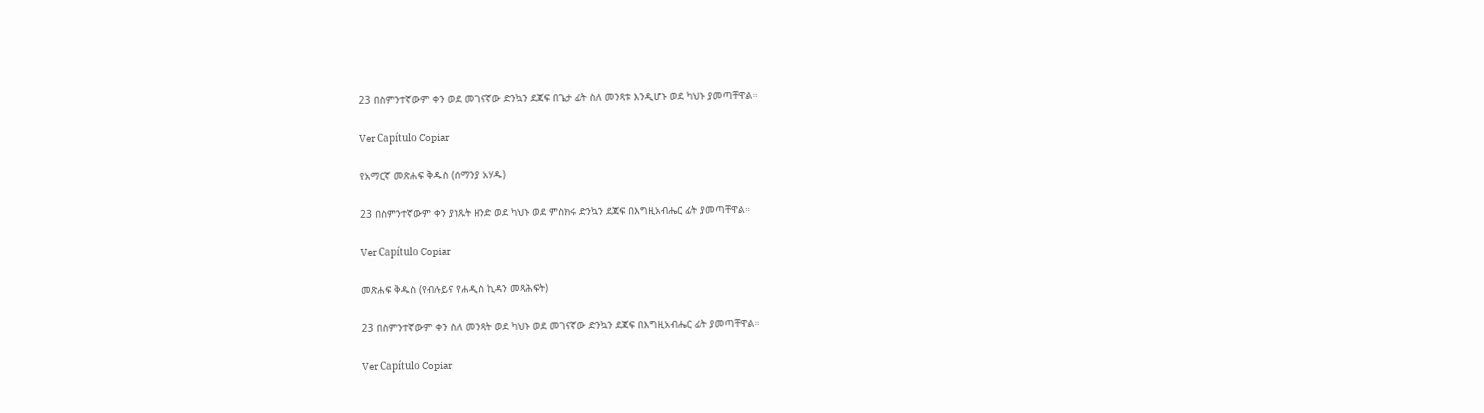23 በስምንተኛውም ቀን ወደ መገናኛው ድንኳን ደጃፍ በጌታ ፊት ስለ መንጻቱ እንዲሆኑ ወደ ካህኑ ያመጣቸዋል።

Ver Capítulo Copiar

የአማርኛ መጽሐፍ ቅዱስ (ሰማንያ አሃዱ)

23 በስምንተኛውም ቀን ያነጹት ዘንድ ወደ ካህኑ ወደ ምስክሩ ድንኳን ደጃፍ በእግዚአብሔር ፊት ያመጣቸዋል።

Ver Capítulo Copiar

መጽሐፍ ቅዱስ (የብሉይና የሐዲስ ኪዳን መጻሕፍት)

23 በስምንተኛውም ቀን ስለ መንጻት ወደ ካህኑ ወደ መገናኛው ድንኳን ደጃፍ በእግዚአብሔር ፊት ያመጣቸዋል።

Ver Capítulo Copiar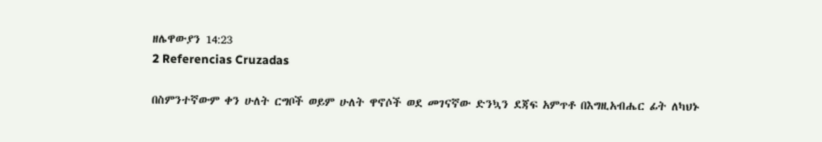ዘሌዋውያን 14:23
2 Referencias Cruzadas

በስምንተኛውም ቀን ሁለት ርግቦች ወይም ሁለት ዋኖሶች ወደ መገናኛው ድንኳን ደጃፍ አምጥቶ በእግዚአብሔር ፊት ለካህኑ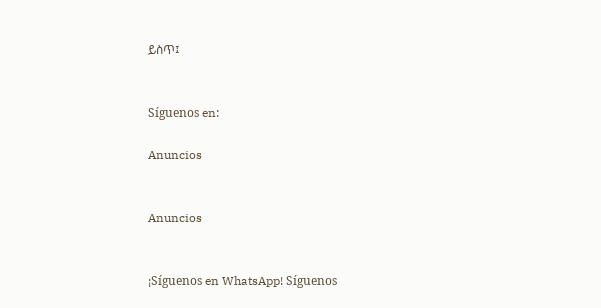ይስጥ፤


Síguenos en:

Anuncios


Anuncios


¡Síguenos en WhatsApp! Síguenos